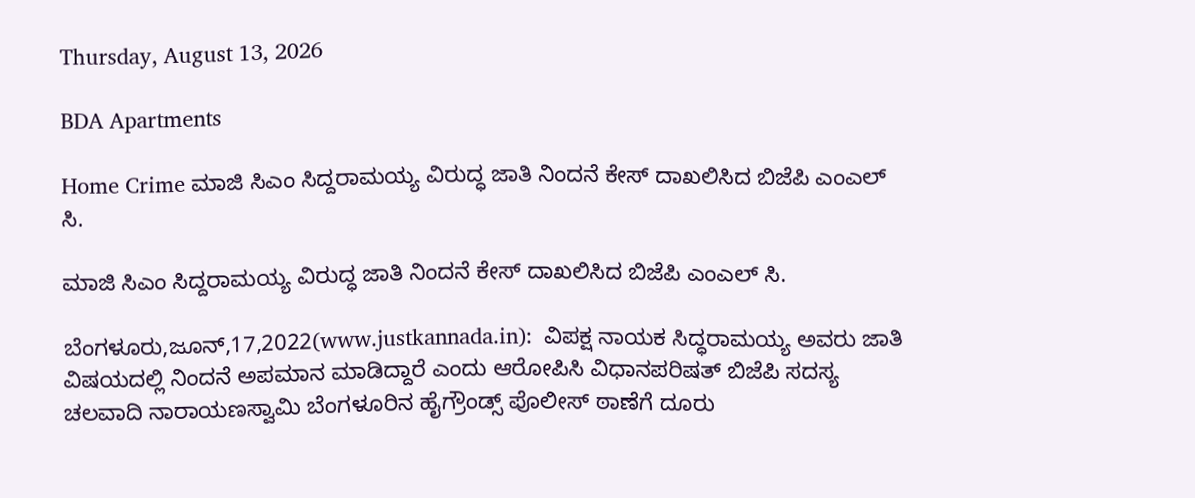Thursday, August 13, 2026

BDA Apartments

Home Crime ಮಾಜಿ ಸಿಎಂ ಸಿದ್ದರಾಮಯ್ಯ ವಿರುದ್ಧ ಜಾತಿ ನಿಂದನೆ ಕೇಸ್ ದಾಖಲಿಸಿದ ಬಿಜೆಪಿ ಎಂಎಲ್ ಸಿ.

ಮಾಜಿ ಸಿಎಂ ಸಿದ್ದರಾಮಯ್ಯ ವಿರುದ್ಧ ಜಾತಿ ನಿಂದನೆ ಕೇಸ್ ದಾಖಲಿಸಿದ ಬಿಜೆಪಿ ಎಂಎಲ್ ಸಿ.

ಬೆಂಗಳೂರು,ಜೂನ್,17,2022(www.justkannada.in):  ವಿಪಕ್ಷ ನಾಯಕ ಸಿದ್ಧರಾಮಯ್ಯ ಅವರು ಜಾತಿ ವಿಷಯದಲ್ಲಿ ನಿಂದನೆ ಅಪಮಾನ ಮಾಡಿದ್ದಾರೆ ಎಂದು ಆರೋಪಿಸಿ ವಿಧಾನಪರಿಷತ್ ಬಿಜೆಪಿ ಸದಸ್ಯ ಚಲವಾದಿ ನಾರಾಯಣಸ್ವಾಮಿ ಬೆಂಗಳೂರಿನ ಹೈಗ್ರೌಂಡ್ಸ್ ಪೊಲೀಸ್ ಠಾಣೆಗೆ ದೂರು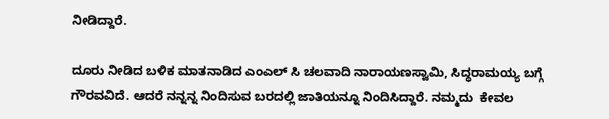ನೀಡಿದ್ದಾರೆ.

ದೂರು ನೀಡಿದ ಬಳಿಕ ಮಾತನಾಡಿದ ಎಂಎಲ್ ಸಿ ಚಲವಾದಿ ನಾರಾಯಣಸ್ವಾಮಿ, ಸಿದ್ಧರಾಮಯ್ಯ ಬಗ್ಗೆ  ಗೌರವವಿದೆ. ಆದರೆ ನನ್ನನ್ನ ನಿಂದಿಸುವ ಬರದಲ್ಲಿ ಜಾತಿಯನ್ನೂ ನಿಂದಿಸಿದ್ದಾರೆ. ನಮ್ಮದು  ಕೇವಲ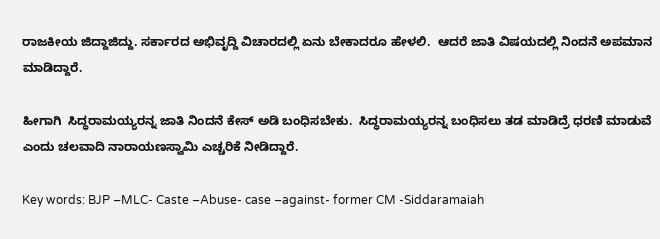ರಾಜಕೀಯ ಜಿದ್ದಾಜಿದ್ದು. ಸರ್ಕಾರದ ಅಭಿವೃದ್ದಿ ವಿಚಾರದಲ್ಲಿ ಏನು ಬೇಕಾದರೂ ಹೇಳಲಿ.  ಆದರೆ ಜಾತಿ ವಿಷಯದಲ್ಲಿ ನಿಂದನೆ ಅಪಮಾನ ಮಾಡಿದ್ದಾರೆ.

ಹೀಗಾಗಿ  ಸಿದ್ಧರಾಮಯ್ಯರನ್ನ ಜಾತಿ ನಿಂದನೆ ಕೇಸ್ ಅಡಿ ಬಂಧಿಸಬೇಕು.  ಸಿದ್ಧರಾಮಯ್ಯರನ್ನ ಬಂಧಿಸಲು ತಡ ಮಾಡಿದ್ರೆ ಧರಣಿ ಮಾಡುವೆ ಎಂದು ಚಲವಾದಿ ನಾರಾಯಣಸ್ವಾಮಿ ಎಚ್ಚರಿಕೆ ನೀಡಿದ್ದಾರೆ.

Key words: BJP –MLC- Caste –Abuse- case –against- former CM -Siddaramaiah